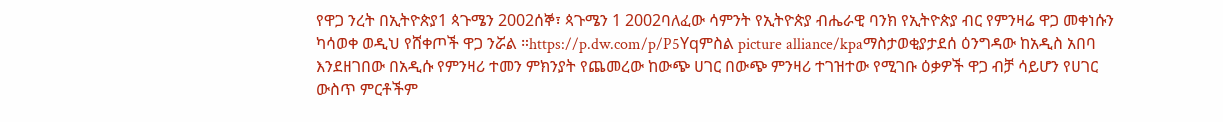የዋጋ ንረት በኢትዮጵያ1 ጳጉሜን 2002ሰኞ፣ ጳጉሜን 1 2002ባለፈው ሳምንት የኢትዮጵያ ብሔራዊ ባንክ የኢትዮጵያ ብር የምንዛሬ ዋጋ መቀነሱን ካሳወቀ ወዲህ የሸቀጦች ዋጋ ንሯል ።https://p.dw.com/p/P5Yqምስል picture alliance/kpaማስታወቂያታደሰ ዕንግዳው ከአዲስ አበባ እንደዘገበው በአዲሱ የምንዛሪ ተመን ምክንያት የጨመረው ከውጭ ሀገር በውጭ ምንዛሪ ተገዝተው የሚገቡ ዕቃዎች ዋጋ ብቻ ሳይሆን የሀገር ውስጥ ምርቶችም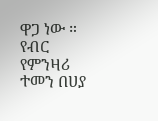ዋጋ ነው ። የብር የምንዛሪ ተመን በሀያ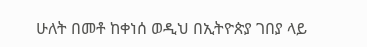ሁለት በመቶ ከቀነሰ ወዲህ በኢትዮጵያ ገበያ ላይ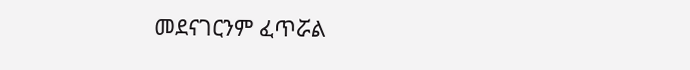መደናገርንም ፈጥሯል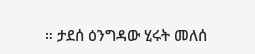። ታደሰ ዕንግዳው ሂሩት መለሰ